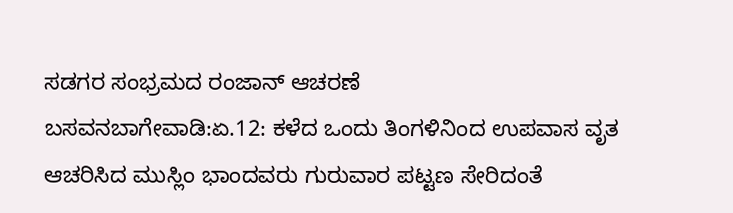ಸಡಗರ ಸಂಭ್ರಮದ ರಂಜಾನ್ ಆಚರಣೆ
ಬಸವನಬಾಗೇವಾಡಿ:ಏ.12: ಕಳೆದ ಒಂದು ತಿಂಗಳಿನಿಂದ ಉಪವಾಸ ವೃತ ಆಚರಿಸಿದ ಮುಸ್ಲಿಂ ಭಾಂದವರು ಗುರುವಾರ ಪಟ್ಟಣ ಸೇರಿದಂತೆ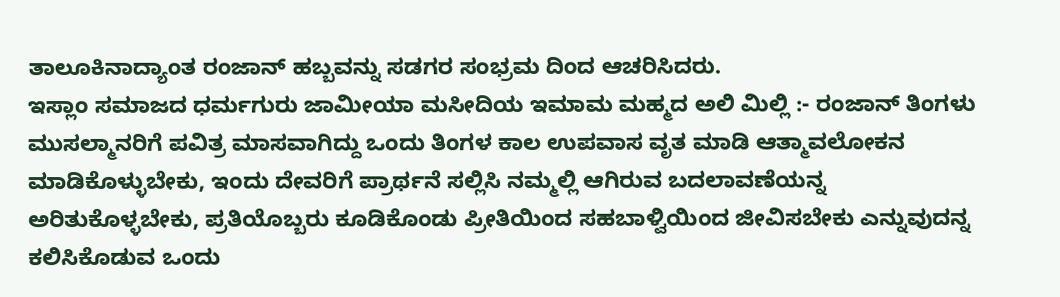ತಾಲೂಕಿನಾದ್ಯಾಂತ ರಂಜಾನ್ ಹಬ್ಬವನ್ನು ಸಡಗರ ಸಂಭ್ರಮ ದಿಂದ ಆಚರಿಸಿದರು.
ಇಸ್ಲಾಂ ಸಮಾಜದ ಧರ್ಮಗುರು ಜಾಮೀಯಾ ಮಸೀದಿಯ ಇಮಾಮ ಮಹ್ಮದ ಅಲಿ ಮಿಲ್ಲಿ :- ರಂಜಾನ್ ತಿಂಗಳು ಮುಸಲ್ಮಾನರಿಗೆ ಪವಿತ್ರ ಮಾಸವಾಗಿದ್ದು ಒಂದು ತಿಂಗಳ ಕಾಲ ಉಪವಾಸ ವೃತ ಮಾಡಿ ಆತ್ಮಾವಲೋಕನ ಮಾಡಿಕೊಳ್ಳುಬೇಕು, ಇಂದು ದೇವರಿಗೆ ಪ್ರಾರ್ಥನೆ ಸಲ್ಲಿಸಿ ನಮ್ಮಲ್ಲಿ ಆಗಿರುವ ಬದಲಾವಣೆಯನ್ನ ಅರಿತುಕೊಳ್ಳಬೇಕು, ಪ್ರತಿಯೊಬ್ಬರು ಕೂಡಿಕೊಂಡು ಪ್ರೀತಿಯಿಂದ ಸಹಬಾಳ್ವಿಯಿಂದ ಜೀವಿಸಬೇಕು ಎನ್ನುವುದನ್ನ ಕಲಿಸಿಕೊಡುವ ಒಂದು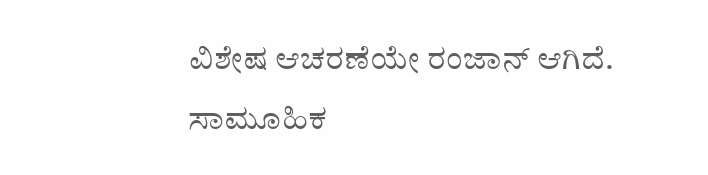ವಿಶೇಷ ಆಚರಣೆಯೇ ರಂಜಾನ್ ಆಗಿದೆ.
ಸಾಮೂಹಿಕ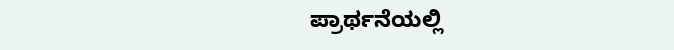ಪ್ರಾರ್ಥನೆಯಲ್ಲಿ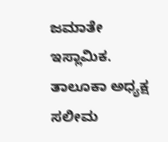ಜಮಾತೇ ಇಸ್ಲಾಮಿಕ. ತಾಲೂಕಾ ಅಧ್ಯಕ್ಷ ಸಲೀಮ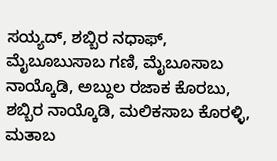ಸಯ್ಯದ್, ಶಬ್ಬಿರ ನಧಾಫ್, ಮೈಬೂಬುಸಾಬ ಗಣಿ, ಮೈಬೂಸಾಬ ನಾಯ್ಕೊಡಿ, ಅಬ್ದುಲ ರಜಾಕ ಕೊರಬು, ಶಬ್ಬಿರ ನಾಯ್ಕೊಡಿ, ಮಲಿಕಸಾಬ ಕೊರಳ್ಳಿ, ಮತಾಬ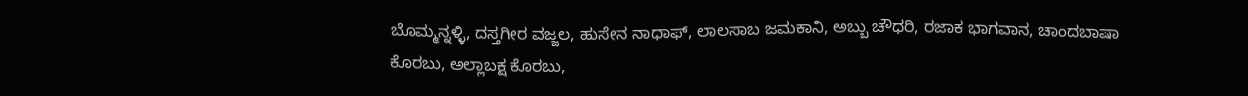ಬೊಮ್ಮನ್ನಳ್ಳಿ, ದಸ್ತಗೀರ ವಜ್ಜಲ, ಹುಸೇನ ನಾಧಾಫ್, ಲಾಲಸಾಬ ಜಮಕಾನಿ, ಅಬ್ಬು ಚೌಧರಿ, ರಜಾಕ ಭಾಗವಾನ, ಚಾಂದಬಾಷಾ ಕೊರಬು, ಅಲ್ಲಾಬಕ್ಷ ಕೊರಬು,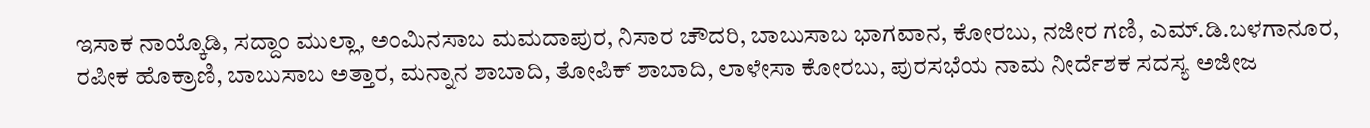ಇಸಾಕ ನಾಯ್ಕೊಡಿ, ಸದ್ದಾಂ ಮುಲ್ಲಾ, ಅಂಮಿನಸಾಬ ಮಮದಾಪುರ, ನಿಸಾರ ಚೌದರಿ, ಬಾಬುಸಾಬ ಭಾಗವಾನ, ಕೋರಬು, ನಜೀರ ಗಣಿ, ಎಮ್.ಡಿ.ಬಳಗಾನೂರ, ರಪೀಕ ಹೊಕ್ರಾಣಿ, ಬಾಬುಸಾಬ ಅತ್ತಾರ, ಮನ್ನಾನ ಶಾಬಾದಿ, ತೋಪಿಕ್ ಶಾಬಾದಿ, ಲಾಳೇಸಾ ಕೋರಬು, ಪುರಸಭೆಯ ನಾಮ ನೀರ್ದೆಶಕ ಸದಸ್ಯ ಅಜೀಜ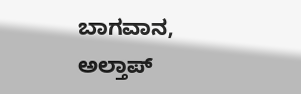ಬಾಗವಾನ, ಅಲ್ತಾಪ್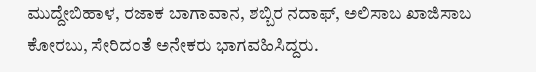ಮುದ್ದೇಬಿಹಾಳ, ರಜಾಕ ಬಾಗಾವಾನ, ಶಬ್ಬಿರ ನದಾಫ್, ಅಲಿಸಾಬ ಖಾಜಿಸಾಬ ಕೋರಬು, ಸೇರಿದಂತೆ ಅನೇಕರು ಭಾಗವಹಿಸಿದ್ದರು.